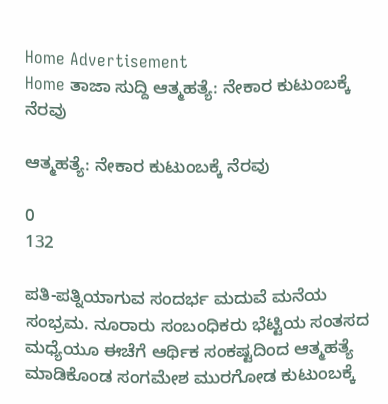Home Advertisement
Home ತಾಜಾ ಸುದ್ದಿ ಆತ್ಮಹತ್ಯೆ: ನೇಕಾರ ಕುಟುಂಬಕ್ಕೆ ನೆರವು

ಆತ್ಮಹತ್ಯೆ: ನೇಕಾರ ಕುಟುಂಬಕ್ಕೆ ನೆರವು

0
132

ಪತಿ-ಪತ್ನಿಯಾಗುವ ಸಂದರ್ಭ ಮದುವೆ ಮನೆಯ ಸಂಭ್ರಮ. ನೂರಾರು ಸಂಬಂಧಿಕರು ಭೆಟ್ಟಿಯ ಸಂತಸದ ಮಧ್ಯೆಯೂ ಈಚೆಗೆ ಆರ್ಥಿಕ ಸಂಕಷ್ಟದಿಂದ ಆತ್ಮಹತ್ಯೆ ಮಾಡಿಕೊಂಡ ಸಂಗಮೇಶ ಮುರಗೋಡ ಕುಟುಂಬಕ್ಕೆ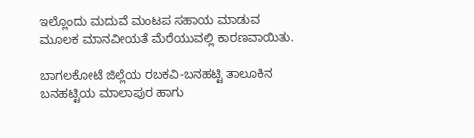ಇಲ್ಲೊಂದು ಮದುವೆ ಮಂಟಪ ಸಹಾಯ ಮಾಡುವ ಮೂಲಕ ಮಾನವೀಯತೆ ಮೆರೆಯುವಲ್ಲಿ ಕಾರಣವಾಯಿತು.

ಬಾಗಲಕೋಟೆ ಜಿಲ್ಲೆಯ ರಬಕವಿ-ಬನಹಟ್ಟಿ ತಾಲೂಕಿನ ಬನಹಟ್ಟಿಯ ಮಾಲಾಪುರ ಹಾಗು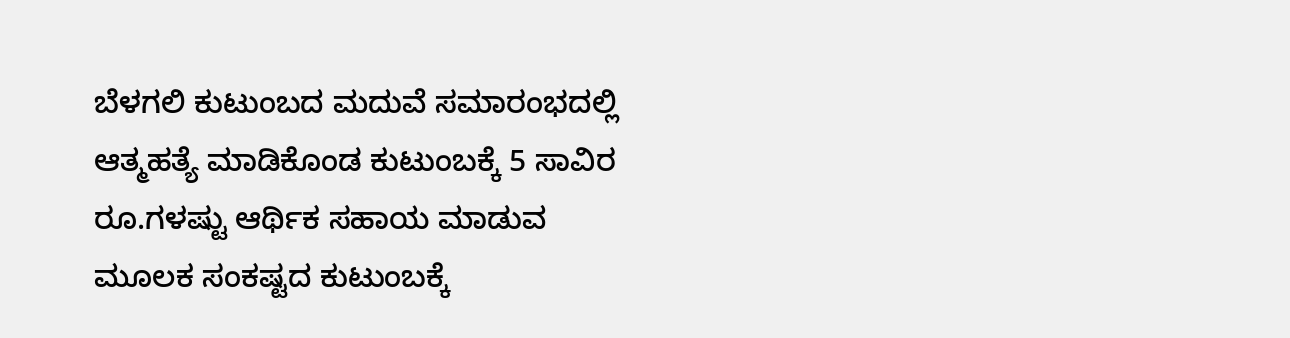ಬೆಳಗಲಿ ಕುಟುಂಬದ ಮದುವೆ ಸಮಾರಂಭದಲ್ಲಿ ಆತ್ಮಹತ್ಯೆ ಮಾಡಿಕೊಂಡ ಕುಟುಂಬಕ್ಕೆ 5 ಸಾವಿರ ರೂ.ಗಳಷ್ಟು ಆರ್ಥಿಕ ಸಹಾಯ ಮಾಡುವ ಮೂಲಕ ಸಂಕಷ್ಟದ ಕುಟುಂಬಕ್ಕೆ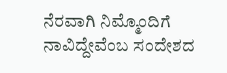ನೆರವಾಗಿ ನಿಮ್ಮೊಂದಿಗೆ ನಾವಿದ್ದೇವೆಂಬ ಸಂದೇಶದ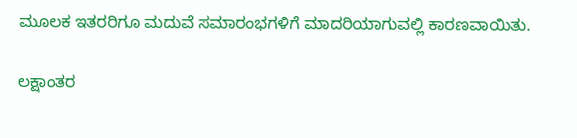ಮೂಲಕ ಇತರರಿಗೂ ಮದುವೆ ಸಮಾರಂಭಗಳಿಗೆ ಮಾದರಿಯಾಗುವಲ್ಲಿ ಕಾರಣವಾಯಿತು.

ಲಕ್ಷಾಂತರ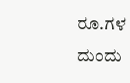ರೂ.ಗಳ ದುಂದು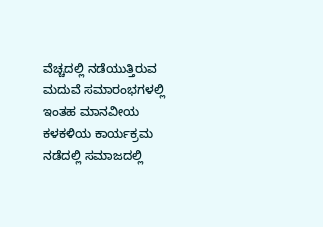ವೆಚ್ಚದಲ್ಲಿ ನಡೆಯುತ್ತಿರುವ ಮದುವೆ ಸಮಾರಂಭಗಳಲ್ಲಿ ಇಂತಹ ಮಾನವೀಯ ಕಳಕಳಿಯ ಕಾರ್ಯಕ್ರಮ ನಡೆದಲ್ಲಿ ಸಮಾಜದಲ್ಲಿ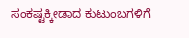ಸಂಕಷ್ಟಕ್ಕೀಡಾದ ಕುಟುಂಬಗಳಿಗೆ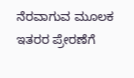ನೆರವಾಗುವ ಮೂಲಕ ಇತರರ ಪ್ರೇರಣೆಗೆ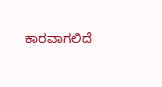ಕಾರವಾಗಲಿದೆ